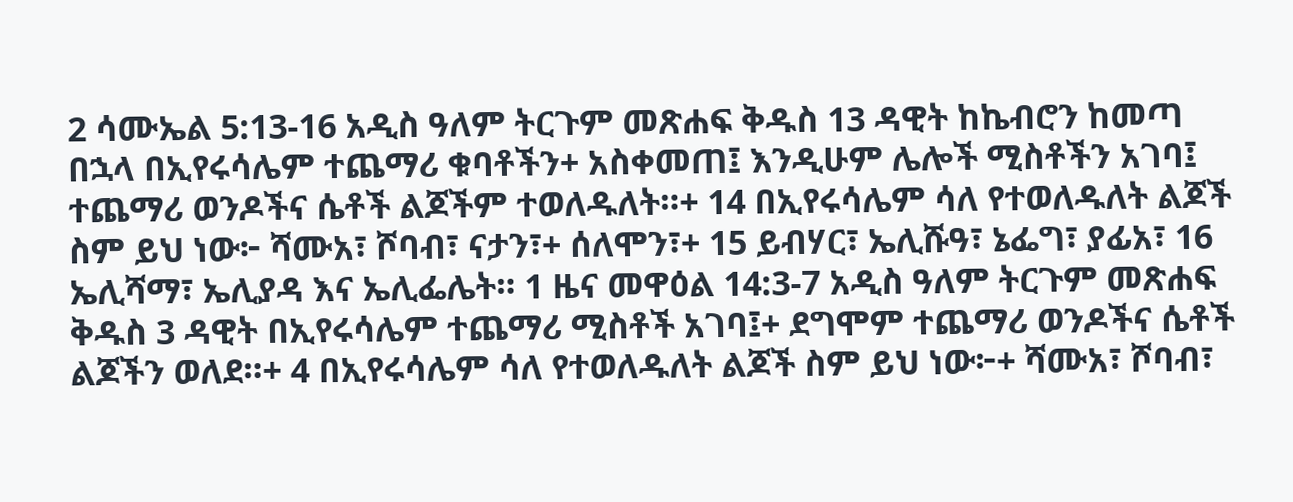2 ሳሙኤል 5:13-16 አዲስ ዓለም ትርጉም መጽሐፍ ቅዱስ 13 ዳዊት ከኬብሮን ከመጣ በኋላ በኢየሩሳሌም ተጨማሪ ቁባቶችን+ አስቀመጠ፤ እንዲሁም ሌሎች ሚስቶችን አገባ፤ ተጨማሪ ወንዶችና ሴቶች ልጆችም ተወለዱለት።+ 14 በኢየሩሳሌም ሳለ የተወለዱለት ልጆች ስም ይህ ነው፦ ሻሙአ፣ ሾባብ፣ ናታን፣+ ሰለሞን፣+ 15 ይብሃር፣ ኤሊሹዓ፣ ኔፌግ፣ ያፊአ፣ 16 ኤሊሻማ፣ ኤሊያዳ እና ኤሊፌሌት። 1 ዜና መዋዕል 14:3-7 አዲስ ዓለም ትርጉም መጽሐፍ ቅዱስ 3 ዳዊት በኢየሩሳሌም ተጨማሪ ሚስቶች አገባ፤+ ደግሞም ተጨማሪ ወንዶችና ሴቶች ልጆችን ወለደ።+ 4 በኢየሩሳሌም ሳለ የተወለዱለት ልጆች ስም ይህ ነው፦+ ሻሙአ፣ ሾባብ፣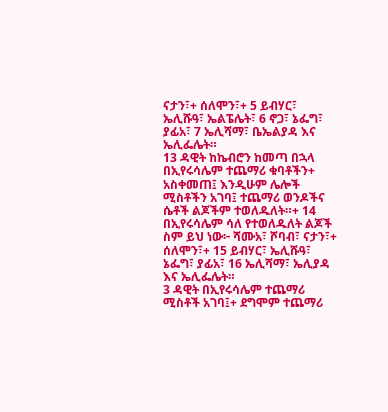ናታን፣+ ሰለሞን፣+ 5 ይብሃር፣ ኤሊሹዓ፣ ኤልፔሌት፣ 6 ኖጋ፣ ኔፌግ፣ ያፊአ፣ 7 ኤሊሻማ፣ ቤኤልያዳ እና ኤሊፌሌት።
13 ዳዊት ከኬብሮን ከመጣ በኋላ በኢየሩሳሌም ተጨማሪ ቁባቶችን+ አስቀመጠ፤ እንዲሁም ሌሎች ሚስቶችን አገባ፤ ተጨማሪ ወንዶችና ሴቶች ልጆችም ተወለዱለት።+ 14 በኢየሩሳሌም ሳለ የተወለዱለት ልጆች ስም ይህ ነው፦ ሻሙአ፣ ሾባብ፣ ናታን፣+ ሰለሞን፣+ 15 ይብሃር፣ ኤሊሹዓ፣ ኔፌግ፣ ያፊአ፣ 16 ኤሊሻማ፣ ኤሊያዳ እና ኤሊፌሌት።
3 ዳዊት በኢየሩሳሌም ተጨማሪ ሚስቶች አገባ፤+ ደግሞም ተጨማሪ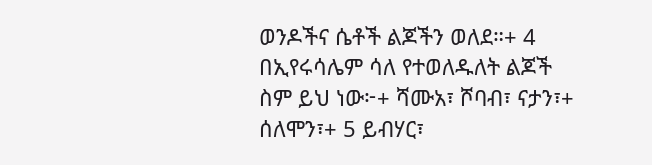ወንዶችና ሴቶች ልጆችን ወለደ።+ 4 በኢየሩሳሌም ሳለ የተወለዱለት ልጆች ስም ይህ ነው፦+ ሻሙአ፣ ሾባብ፣ ናታን፣+ ሰለሞን፣+ 5 ይብሃር፣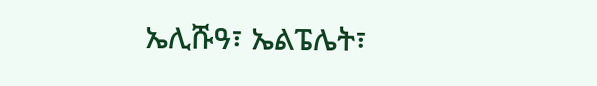ኤሊሹዓ፣ ኤልፔሌት፣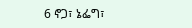6 ኖጋ፣ ኔፌግ፣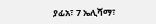ያፊአ፣ 7 ኤሊሻማ፣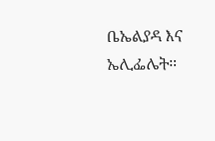ቤኤልያዳ እና ኤሊፌሌት።